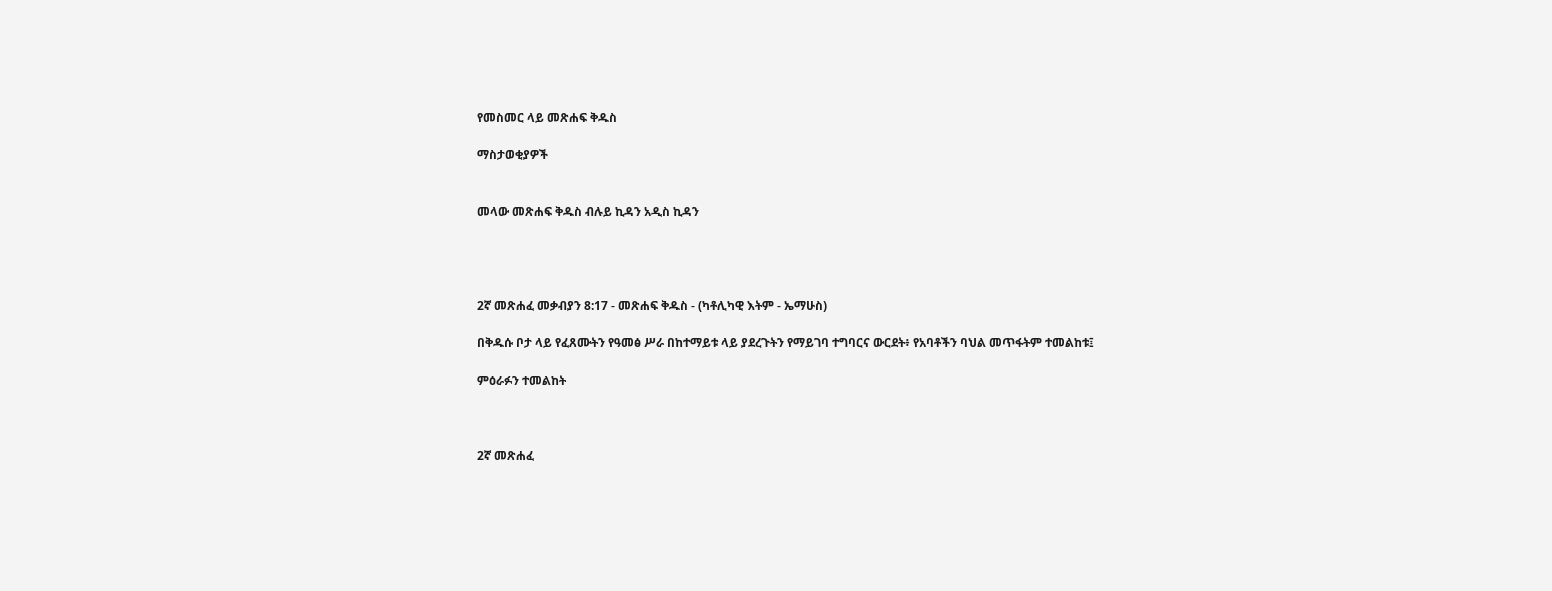የመስመር ላይ መጽሐፍ ቅዱስ

ማስታወቂያዎች


መላው መጽሐፍ ቅዱስ ብሉይ ኪዳን አዲስ ኪዳን




2ኛ መጽሐፈ መቃብያን 8:17 - መጽሐፍ ቅዱስ - (ካቶሊካዊ እትም - ኤማሁስ)

በቅዱሱ ቦታ ላይ የፈጸሙትን የዓመፅ ሥራ በከተማይቱ ላይ ያደረጉትን የማይገባ ተግባርና ውርደት፥ የአባቶችን ባህል መጥፋትም ተመልከቱ፤

ምዕራፉን ተመልከት



2ኛ መጽሐፈ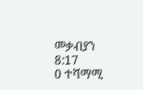መቃብያን 8:17
0 ተሻማሚ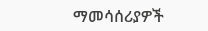ማመሳሰሪያዎች